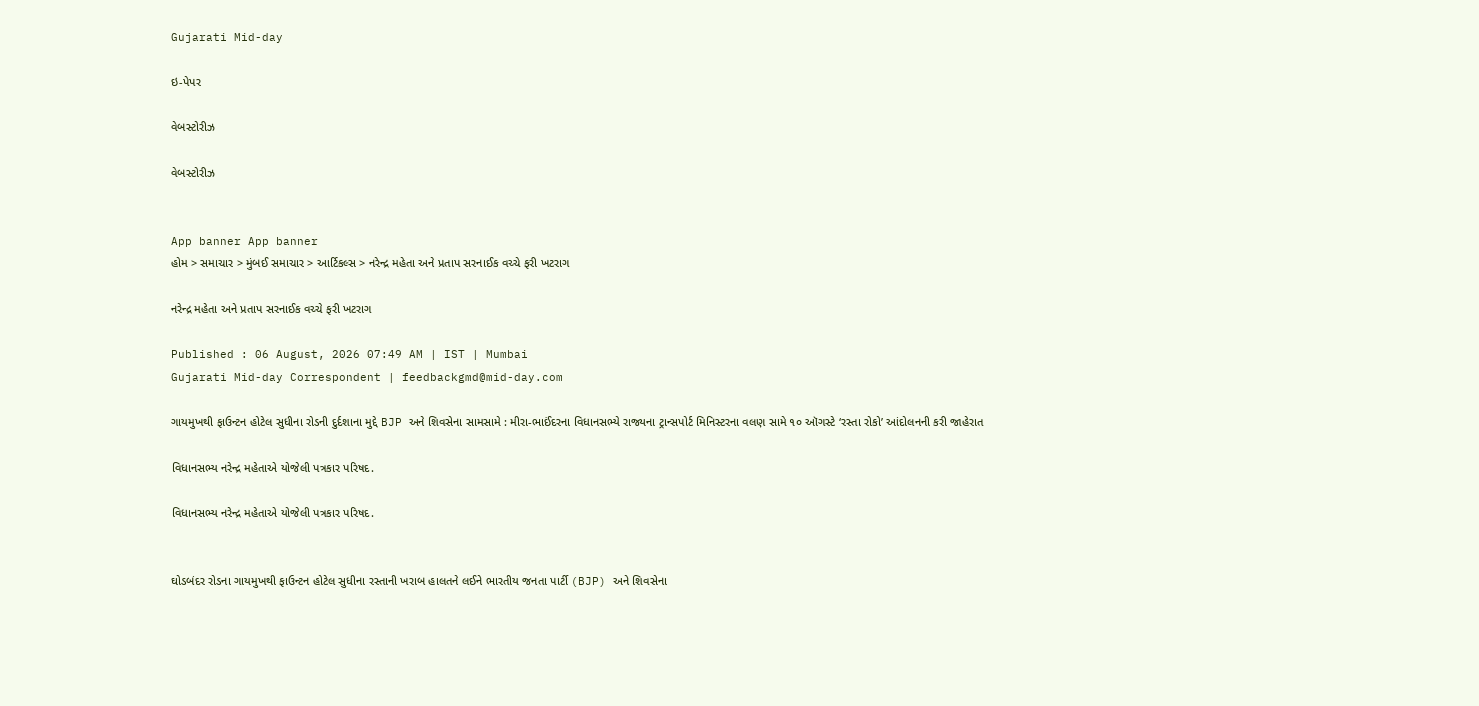Gujarati Mid-day

ઇ-પેપર

વેબસ્ટોરીઝ

વેબસ્ટોરીઝ


App banner App banner
હોમ > સમાચાર > મુંબઈ સમાચાર > આર્ટિકલ્સ > નરેન્દ્ર મહેતા અને પ્રતાપ સરનાઈક વચ્ચે ફરી ખટરાગ

નરેન્દ્ર મહેતા અને પ્રતાપ સરનાઈક વચ્ચે ફરી ખટરાગ

Published : 06 August, 2026 07:49 AM | IST | Mumbai
Gujarati Mid-day Correspondent | feedbackgmd@mid-day.com

ગાયમુખથી ફાઉન્ટન હોટેલ સુધીના રોડની દુર્દશાના મુદ્દે BJP અને શિવસેના સામસામે : મીરા-ભાઈંદરના વિધાનસભ્યે રાજ્યના ટ્રાન્સપોર્ટ મિનિસ્ટરના વલણ સામે ૧૦ ઑગસ્ટે ‘રસ્તા રોકો’ આંદોલનની કરી જાહેરાત

વિધાનસભ્ય નરેન્દ્ર મહેતાએ યોજેલી પત્રકાર પરિષદ.

વિધાનસભ્ય નરેન્દ્ર મહેતાએ યોજેલી પત્રકાર પરિષદ.


ઘોડબંદર રોડના ગાયમુખથી ફાઉન્ટન હોટેલ સુધીના રસ્તાની ખરાબ હાલતને લઈને ભારતીય જનતા પાર્ટી (BJP) અને શિવસેના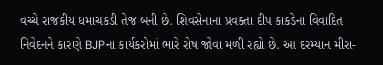વચ્ચે રાજકીય ધમાચકડી તેજ બની છે. શિવસેનાના પ્રવક્તા દીપ કાકડેના વિવાદિત નિવેદનને કારણે BJPના કાર્યકરોમાં ભારે રોષ જોવા મળી રહ્યો છે. આ દરમ્યાન મીરા-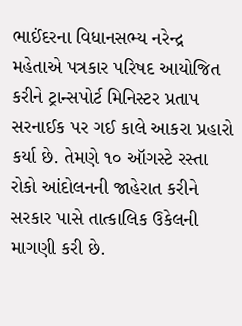ભાઈંદરના વિધાનસભ્ય નરેન્દ્ર મહેતાએ પત્રકાર પરિષદ આયોજિત કરીને ટ્રાન્સપોર્ટ મિનિસ્ટર પ્રતાપ સરનાઈક પર ગઈ કાલે આકરા પ્રહારો કર્યા છે. તેમણે ૧૦ ઑગસ્ટે રસ્તા રોકો આંદોલનની જાહેરાત કરીને સરકાર પાસે તાત્કાલિક ઉકેલની માગણી કરી છે.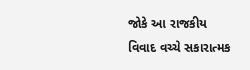જોકે આ રાજકીય વિવાદ વચ્ચે સકારાત્મક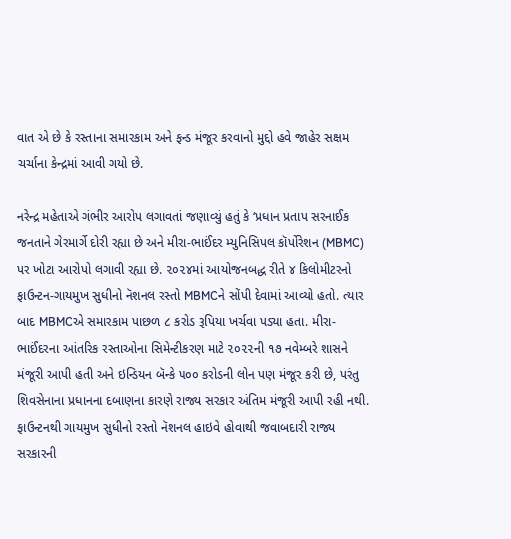વાત એ છે કે રસ્તાના સમારકામ અને ફન્ડ મંજૂર કરવાનો મુદ્દો હવે જાહેર સક્ષમ ચર્ચાના કેન્દ્રમાં આવી ગયો છે.

નરેન્દ્ર મહેતાએ ગંભીર આરોપ લગાવતાં જણાવ્યું હતું કે ‘પ્રધાન પ્રતાપ સરનાઈક જનતાને ગેરમાર્ગે દોરી રહ્યા છે અને મીરા-ભાઈંદર મ્યુનિસિપલ કૉર્પોરેશન (MBMC) પર ખોટા આરોપો લગાવી રહ્યા છે. ૨૦૨૪માં આયોજનબદ્ધ રીતે ૪ કિલોમીટરનો ફાઉન્ટન-ગાયમુખ સુધીનો નૅશનલ રસ્તો MBMCને સોંપી દેવામાં આવ્યો હતો. ત્યાર બાદ MBMCએ સમારકામ પાછળ ૮ કરોડ રૂપિયા ખર્ચવા પડ્યા હતા. મીરા-ભાઈંદરના આંતરિક રસ્તાઓના સિમેન્ટીકરણ માટે ૨૦૨૨ની ૧૭ નવેમ્બરે શાસને મંજૂરી આપી હતી અને ઇન્ડિયન બૅન્કે ૫૦૦ કરોડની લોન પણ મંજૂર કરી છે, પરંતુ શિવસેનાના પ્રધાનના દબાણના કારણે રાજ્ય સરકાર અંતિમ મંજૂરી આપી રહી નથી. ફાઉન્ટનથી ગાયમુખ સુધીનો રસ્તો નૅશનલ હાઇવે હોવાથી જવાબદારી રાજ્ય સરકારની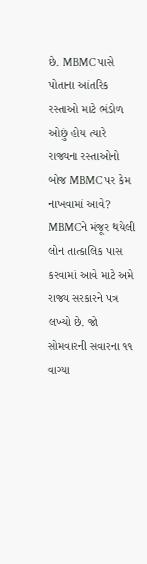છે. MBMC પાસે પોતાના આંતરિક રસ્તાઓ માટે ભંડોળ ઓછું હોય ત્યારે રાજ્યના રસ્તાઓનો બોજ MBMC પર કેમ નાખવામાં આવે? MBMCને મંજૂર થયેલી લોન તાત્કાલિક પાસ કરવામાં આવે માટે અમે રાજ્ય સરકારને પત્ર લખ્યો છે. જો સોમવારની સવારના ૧૧ વાગ્યા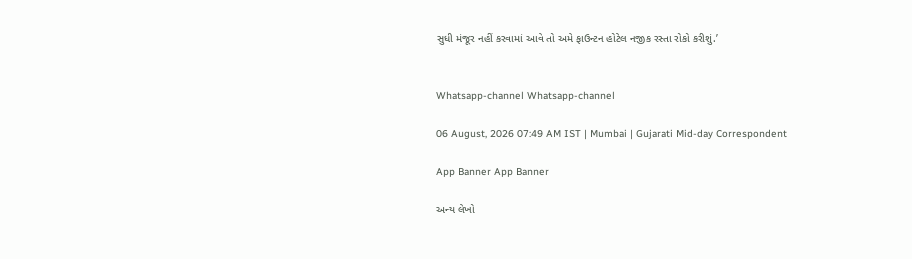સુધી મંજૂર નહીં કરવામાં આવે તો અમે ફાઉન્ટન હોટેલ નજીક રસ્તા રોકો કરીશું.’


Whatsapp-channel Whatsapp-channel

06 August, 2026 07:49 AM IST | Mumbai | Gujarati Mid-day Correspondent

App Banner App Banner

અન્ય લેખો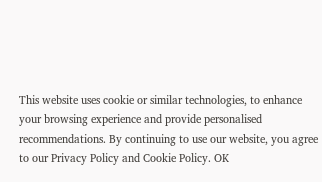This website uses cookie or similar technologies, to enhance your browsing experience and provide personalised recommendations. By continuing to use our website, you agree to our Privacy Policy and Cookie Policy. OK